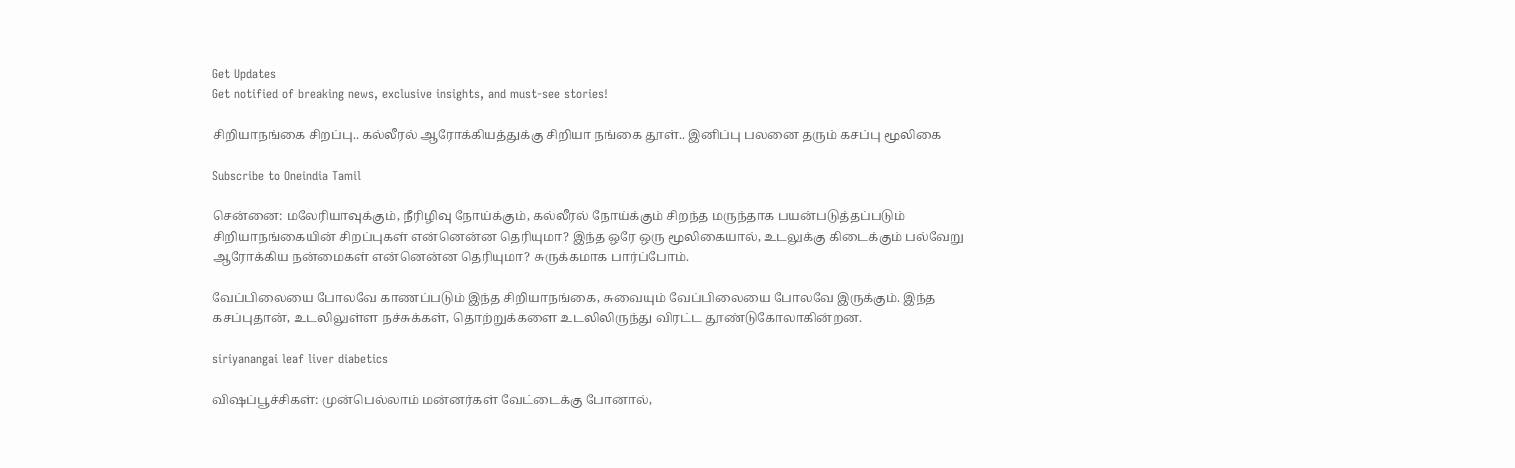Get Updates
Get notified of breaking news, exclusive insights, and must-see stories!

சிறியாநங்கை சிறப்பு.. கல்லீரல் ஆரோக்கியத்துக்கு சிறியா நங்கை தூள்.. இனிப்பு பலனை தரும் கசப்பு மூலிகை

Subscribe to Oneindia Tamil

சென்னை: மலேரியாவுக்கும், நீரிழிவு நோய்க்கும், கல்லீரல் நோய்க்கும் சிறந்த மருந்தாக பயன்படுத்தப்படும் சிறியாநங்கையின் சிறப்புகள் என்னென்ன தெரியுமா? இந்த ஒரே ஒரு மூலிகையால், உடலுக்கு கிடைக்கும் பல்வேறு ஆரோக்கிய நன்மைகள் என்னென்ன தெரியுமா? சுருக்கமாக பார்ப்போம்.

வேப்பிலையை போலவே காணப்படும் இந்த சிறியாநங்கை, சுவையும் வேப்பிலையை போலவே இருக்கும். இந்த கசப்புதான், உடலிலுள்ள நச்சுக்கள், தொற்றுக்களை உடலிலிருந்து விரட்ட தூண்டுகோலாகின்றன.

siriyanangai leaf liver diabetics

விஷப்பூச்சிகள்: முன்பெல்லாம் மன்னர்கள் வேட்டைக்கு போனால்,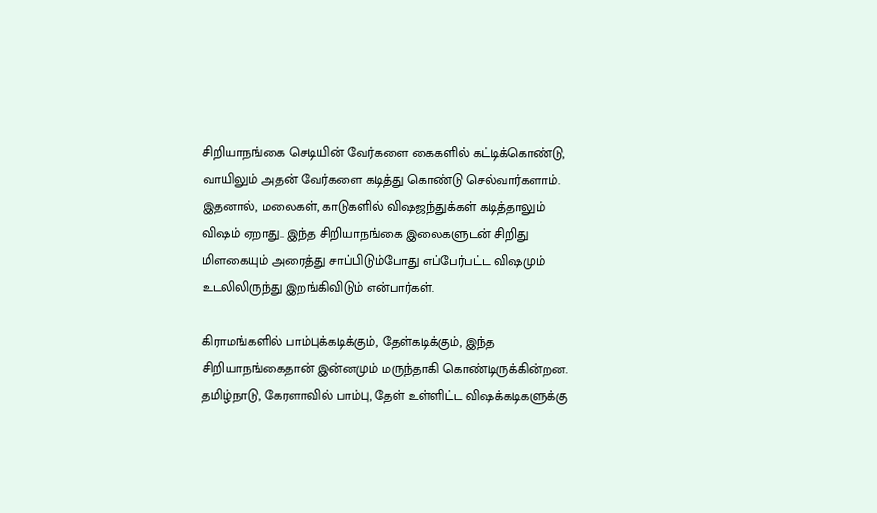சிறியாநங்கை செடியின் வேர்களை கைகளில் கட்டிக்கொண்டு, வாயிலும் அதன் வேர்களை கடித்து கொண்டு செல்வார்களாம். இதனால், மலைகள், காடுகளில் விஷஜந்துக்கள் கடித்தாலும் விஷம் ஏறாது.. இந்த சிறியாநங்கை இலைகளுடன் சிறிது மிளகையும் அரைத்து சாப்பிடும்போது எப்பேர்பட்ட விஷமும் உடலிலிருந்து இறங்கிவிடும் என்பார்கள்.

கிராமங்களில் பாம்புக்கடிக்கும், தேள்கடிக்கும், இந்த சிறியாநங்கைதான் இன்னமும் மருந்தாகி கொண்டிருக்கின்றன.
தமிழ்நாடு, கேரளாவில் பாம்பு, தேள் உள்ளிட்ட விஷக்கடிகளுக்கு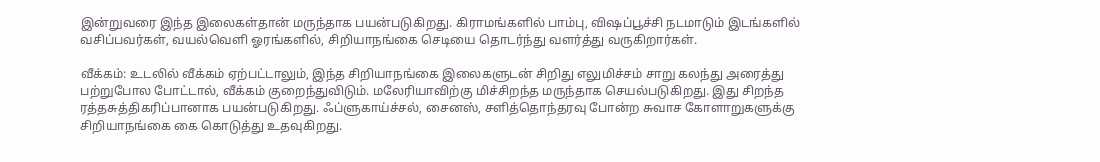இன்றுவரை இந்த இலைகள்தான் மருந்தாக பயன்படுகிறது. கிராமங்களில் பாம்பு, விஷப்பூச்சி நடமாடும் இடங்களில் வசிப்பவர்கள், வயல்வெளி ஓரங்களில், சிறியாநங்கை செடியை தொடர்ந்து வளர்த்து வருகிறார்கள்.

வீக்கம்: உடலில் வீக்கம் ஏற்பட்டாலும், இந்த சிறியாநங்கை இலைகளுடன் சிறிது எலுமிச்சம் சாறு கலந்து அரைத்து பற்றுபோல போட்டால், வீக்கம் குறைந்துவிடும். மலேரியாவிற்கு மிச்சிறந்த மருந்தாக செயல்படுகிறது. இது சிறந்த ரத்தசுத்திகரிப்பானாக பயன்படுகிறது. ஃப்ளுகாய்ச்சல், சைனஸ், சளித்தொந்தரவு போன்ற சுவாச கோளாறுகளுக்கு சிறியாநங்கை கை கொடுத்து உதவுகிறது.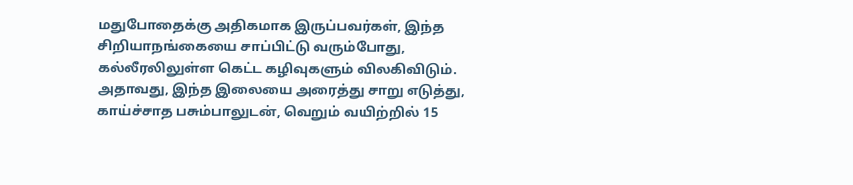மதுபோதைக்கு அதிகமாக இருப்பவர்கள், இந்த சிறியாநங்கையை சாப்பிட்டு வரும்போது, கல்லீரலிலுள்ள கெட்ட கழிவுகளும் விலகிவிடும். அதாவது, இந்த இலையை அரைத்து சாறு எடுத்து, காய்ச்சாத பசும்பாலுடன், வெறும் வயிற்றில் 15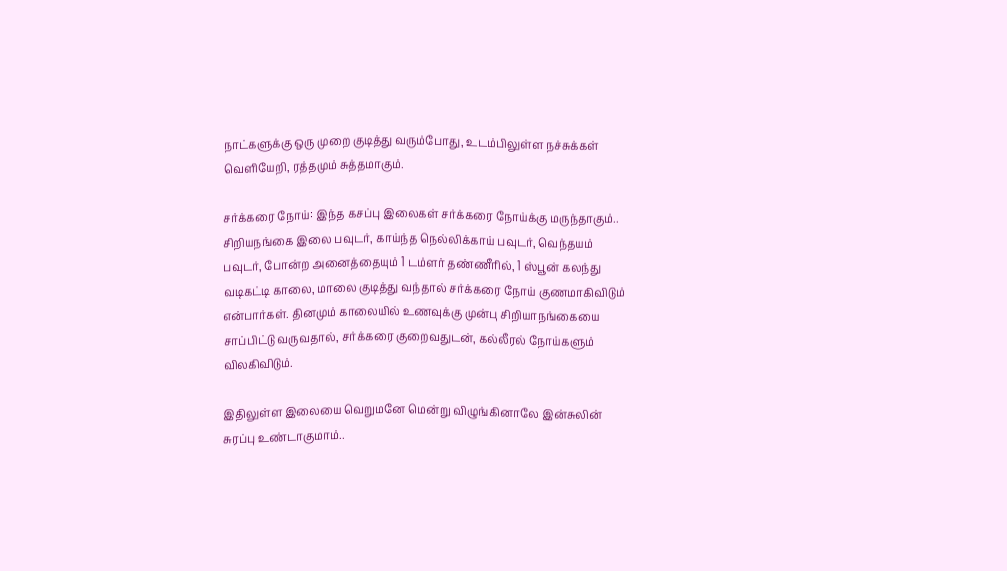நாட்களுக்கு ஒரு முறை குடித்து வரும்போது, உடம்பிலுள்ள நச்சுக்கள் வெளியேறி, ரத்தமும் சுத்தமாகும்.

சர்க்கரை நோய்: இந்த கசப்பு இலைகள் சர்க்கரை நோய்க்கு மருந்தாகும்.. சிறியநங்கை இலை பவுடர், காய்ந்த நெல்லிக்காய் பவுடர், வெந்தயம் பவுடர், போன்ற அனைத்தையும் 1 டம்ளர் தண்ணீரில், 1 ஸ்பூன் கலந்து வடிகட்டி காலை, மாலை குடித்து வந்தால் சர்க்கரை நோய் குணமாகிவிடும் என்பார்கள். தினமும் காலையில் உணவுக்கு முன்பு சிறியாநங்கையை சாப்பிட்டு வருவதால், சர்க்கரை குறைவதுடன், கல்லீரல் நோய்களும் விலகிவிடும்.

இதிலுள்ள இலையை வெறுமனே மென்று விழுங்கினாலே இன்சுலின் சுரப்பு உண்டாகுமாம்..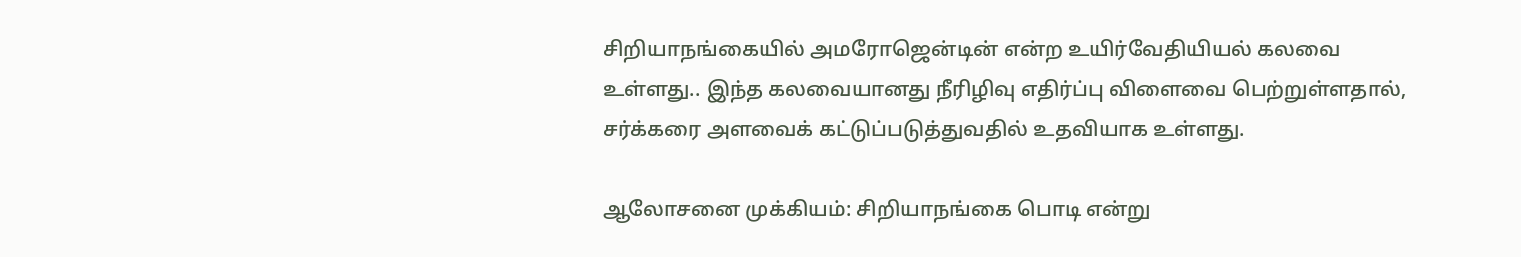சிறியாநங்கையில் அமரோஜென்டின் என்ற உயிர்வேதியியல் கலவை உள்ளது.. இந்த கலவையானது நீரிழிவு எதிர்ப்பு விளைவை பெற்றுள்ளதால், சர்க்கரை அளவைக் கட்டுப்படுத்துவதில் உதவியாக உள்ளது.

ஆலோசனை முக்கியம்: சிறியாநங்கை பொடி என்று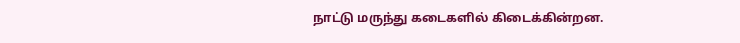நாட்டு மருந்து கடைகளில் கிடைக்கின்றன.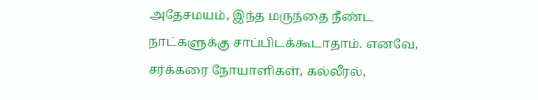அதேசமயம், இந்த மருந்தை நீண்ட நாட்களுக்கு சாப்பிடக்கூடாதாம். எனவே, சர்க்கரை நோயாளிகள், கல்லீரல்,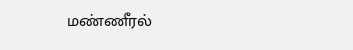மண்ணீரல்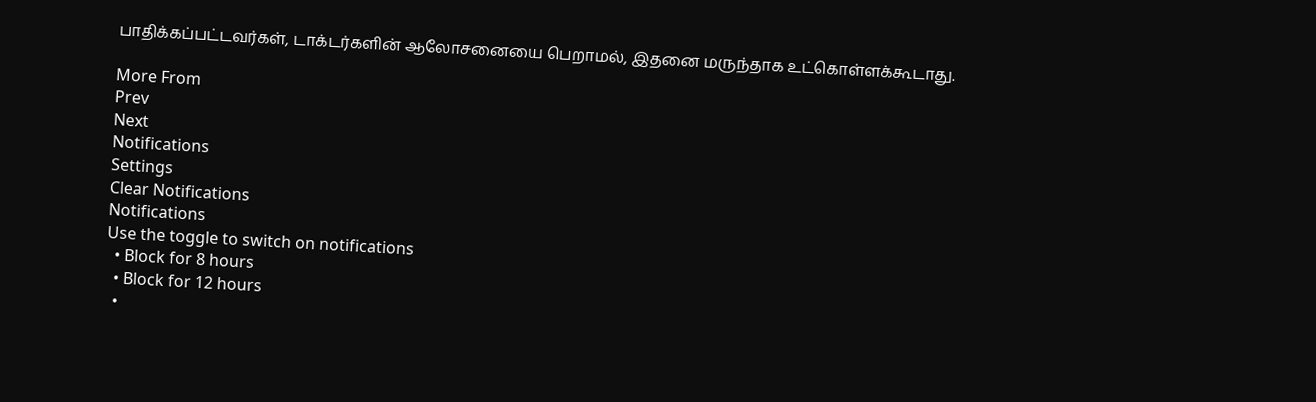பாதிக்கப்பட்டவர்கள், டாக்டர்களின் ஆலோசனையை பெறாமல், இதனை மருந்தாக உட்கொள்ளக்கூடாது.

More From
Prev
Next
Notifications
Settings
Clear Notifications
Notifications
Use the toggle to switch on notifications
  • Block for 8 hours
  • Block for 12 hours
  •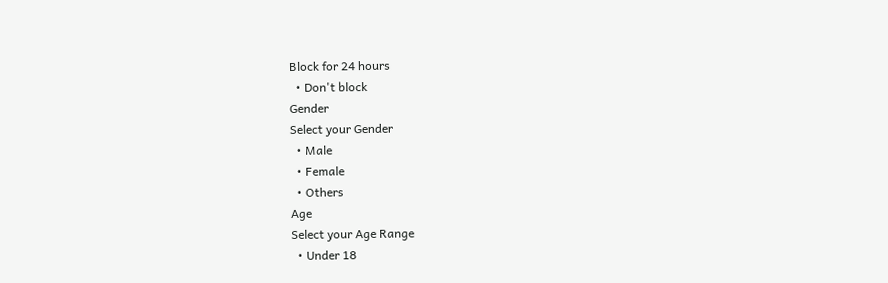Block for 24 hours
  • Don't block
Gender
Select your Gender
  • Male
  • Female
  • Others
Age
Select your Age Range
  • Under 18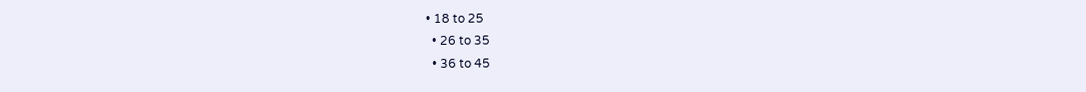• 18 to 25
  • 26 to 35
  • 36 to 45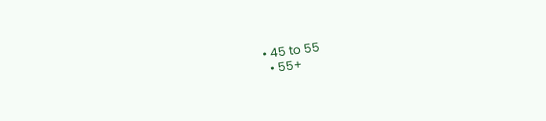• 45 to 55
  • 55+